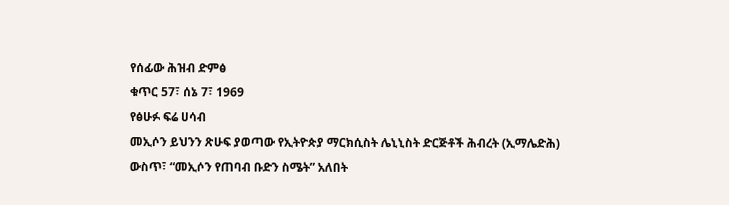የሰፊው ሕዝብ ድምፅ
ቁጥር 57፣ ሰኔ 7፣ 1969
የፅሁፉ ፍሬ ሀሳብ
መኢሶን ይህንን ጽሁፍ ያወጣው የኢትዮጵያ ማርክሲስት ሌኒኒስት ድርጅቶች ሕብረት (ኢማሌድሕ) ውስጥ፣ “መኢሶን የጠባብ ቡድን ስሜት” አለበት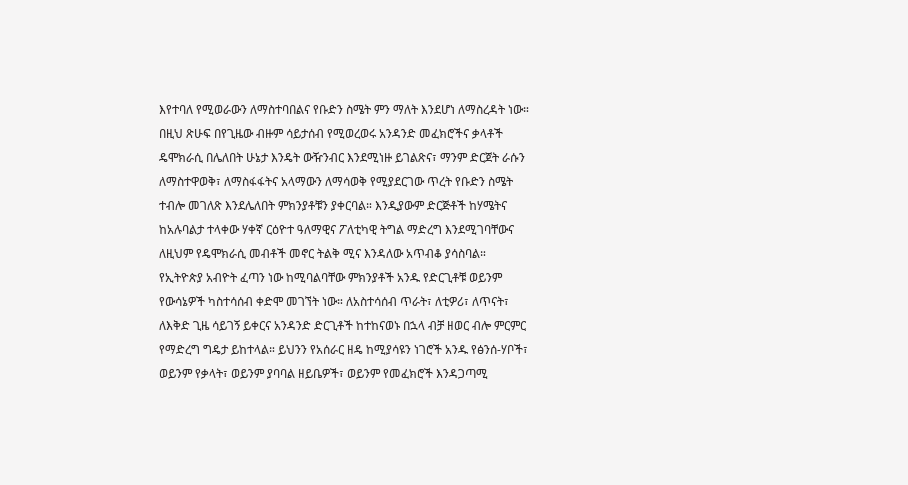እየተባለ የሚወራውን ለማስተባበልና የቡድን ስሜት ምን ማለት እንደሆነ ለማስረዳት ነው። በዚህ ጽሁፍ በየጊዜው ብዙም ሳይታሰብ የሚወረወሩ አንዳንድ መፈክሮችና ቃላቶች ዴሞክራሲ በሌለበት ሁኔታ እንዴት ውዥንብር እንደሚነዙ ይገልጽና፣ ማንም ድርጀት ራሱን ለማስተዋወቅ፣ ለማስፋፋትና አላማውን ለማሳወቅ የሚያደርገው ጥረት የቡድን ስሜት ተብሎ መገለጽ እንደሌለበት ምክንያቶቹን ያቀርባል። እንዲያውም ድርጅቶች ከሃሜትና ከአሉባልታ ተላቀው ሃቀኛ ርዕዮተ ዓለማዊና ፖለቲካዊ ትግል ማድረግ እንደሚገባቸውና ለዚህም የዴሞክራሲ መብቶች መኖር ትልቅ ሚና እንዳለው አጥብቆ ያሳስባል።
የኢትዮጵያ አብዮት ፈጣን ነው ከሚባልባቸው ምክንያቶች አንዱ የድርጊቶቹ ወይንም የውሳኔዎች ካስተሳሰብ ቀድሞ መገኘት ነው። ለአስተሳሰብ ጥራት፣ ለቲዎሪ፣ ለጥናት፣ ለእቅድ ጊዜ ሳይገኝ ይቀርና አንዳንድ ድርጊቶች ከተከናወኑ በኋላ ብቻ ዘወር ብሎ ምርምር የማድረግ ግዴታ ይከተላል። ይህንን የአሰራር ዘዴ ከሚያሳዩን ነገሮች አንዱ የፅንሰ-ሃቦች፣ ወይንም የቃላት፣ ወይንም ያባባል ዘይቤዎች፣ ወይንም የመፈክሮች እንዳጋጣሚ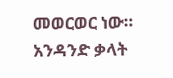መወርወር ነው። አንዳንድ ቃላት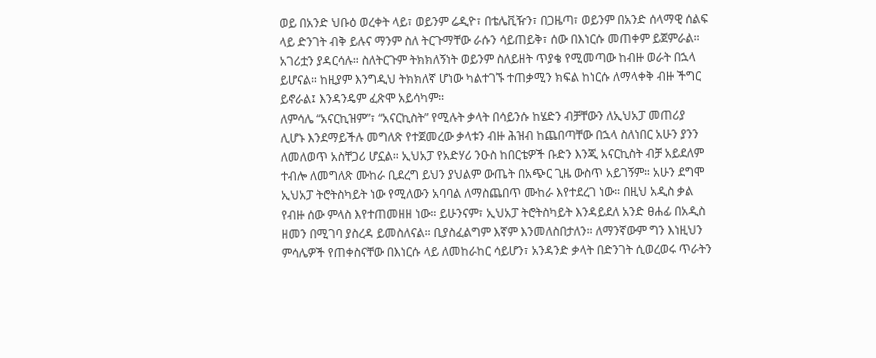ወይ በአንድ ህቡዕ ወረቀት ላይ፣ ወይንም ሬዲዮ፣ በቴሌቪዥን፣ በጋዜጣ፣ ወይንም በአንድ ሰላማዊ ሰልፍ ላይ ድንገት ብቅ ይሉና ማንም ስለ ትርጉማቸው ራሱን ሳይጠይቅ፣ ሰው በእነርሱ መጠቀም ይጀምራል። አገሪቷን ያዳርሳሉ። ስለትርጉም ትክክለኝነት ወይንም ስለይዘት ጥያቄ የሚመጣው ከብዙ ወራት በኋላ ይሆናል። ከዚያም እንግዲህ ትክክለኛ ሆነው ካልተገኙ ተጠቃሚን ክፍል ከነርሱ ለማላቀቅ ብዙ ችግር ይኖራል፤ እንዳንዴም ፈጽሞ አይሳካም።
ለምሳሌ “አናርኪዝም”፣ “አናርኪስት” የሚሉት ቃላት በሳይንሱ ከሄድን ብቻቸውን ለኢህአፓ መጠሪያ ሊሆኑ እንደማይችሉ መግለጽ የተጀመረው ቃላቱን ብዙ ሕዝብ ከጨበጣቸው በኋላ ስለነበር አሁን ያንን ለመለወጥ አስቸጋሪ ሆኗል። ኢህአፓ የአድሃሪ ንዑስ ከበርቴዎች ቡድን እንጂ አናርኪስት ብቻ አይደለም ተብሎ ለመግለጽ ሙከራ ቢደረግ ይህን ያህልም ውጤት በአጭር ጊዜ ውስጥ አይገኝም። አሁን ደግሞ ኢህአፓ ትሮትስካይት ነው የሚለውን አባባል ለማስጨበጥ ሙከራ እየተደረገ ነው። በዚህ አዲስ ቃል የብዙ ሰው ምላስ እየተጠመዘዘ ነው። ይሁንናም፣ ኢህአፓ ትሮትስካይት እንዳይደለ አንድ ፀሐፊ በአዲስ ዘመን በሚገባ ያስረዳ ይመስለናል። ቢያስፈልግም እኛም እንመለስበታለን። ለማንኛውም ግን እነዚህን ምሳሌዎች የጠቀስናቸው በእነርሱ ላይ ለመከራከር ሳይሆን፣ አንዳንድ ቃላት በድንገት ሲወረወሩ ጥራትን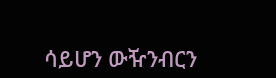ሳይሆን ውዥንብርን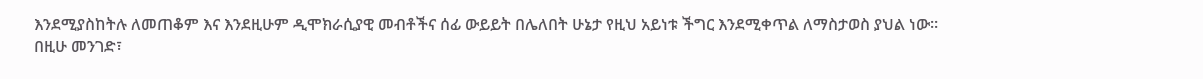እንደሚያስከትሉ ለመጠቆም እና እንደዚሁም ዲሞክራሲያዊ መብቶችና ሰፊ ውይይት በሌለበት ሁኔታ የዚህ አይነቱ ችግር እንደሚቀጥል ለማስታወስ ያህል ነው።
በዚሁ መንገድ፣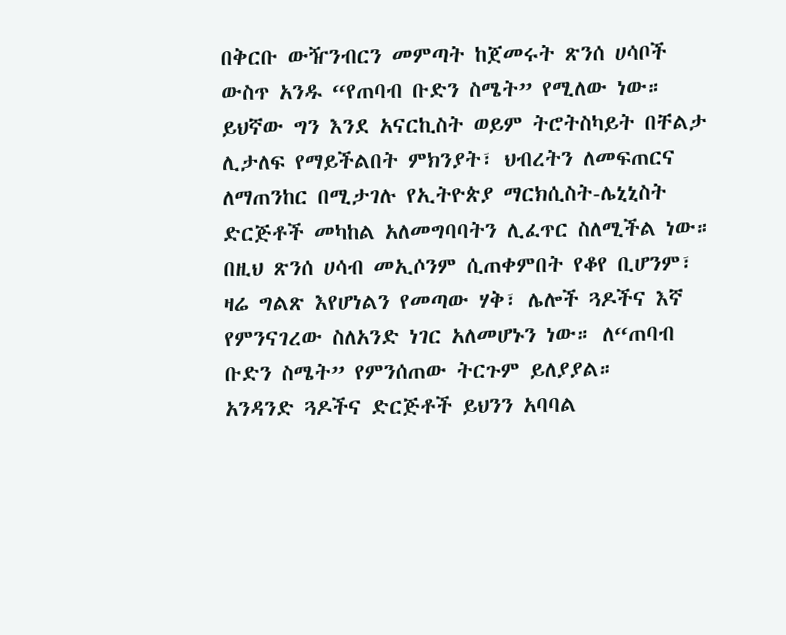በቅርቡ ውዥንብርን መምጣት ከጀመሩት ጽንሰ ሀሳቦች ውስጥ አንዱ “የጠባብ ቡድን ስሜት” የሚለው ነው። ይህኛው ግን እንደ አናርኪስት ወይም ትሮትስካይት በቸልታ ሊታለፍ የማይችልበት ምክንያት፣ ህብረትን ለመፍጠርና ለማጠንከር በሚታገሉ የኢትዮጵያ ማርክሲስት-ሌኒኒስት ድርጅቶች መካከል አለመግባባትን ሊፈጥር ስለሚችል ነው። በዚህ ጽንሰ ሀሳብ መኢሶንም ሲጠቀምበት የቆየ ቢሆንም፣ ዛሬ ግልጽ እየሆነልን የመጣው ሃቅ፣ ሌሎች ጓዶችና እኛ የምንናገረው ስለአንድ ነገር አለመሆኑን ነው። ለ“ጠባብ ቡድን ስሜት” የምንሰጠው ትርጉም ይለያያል።
አንዳንድ ጓዶችና ድርጅቶች ይህንን አባባል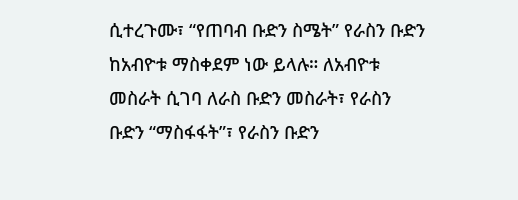ሲተረጉሙ፣ “የጠባብ ቡድን ስሜት” የራስን ቡድን ከአብዮቱ ማስቀደም ነው ይላሉ። ለአብዮቱ መስራት ሲገባ ለራስ ቡድን መስራት፣ የራስን ቡድን “ማስፋፋት”፣ የራስን ቡድን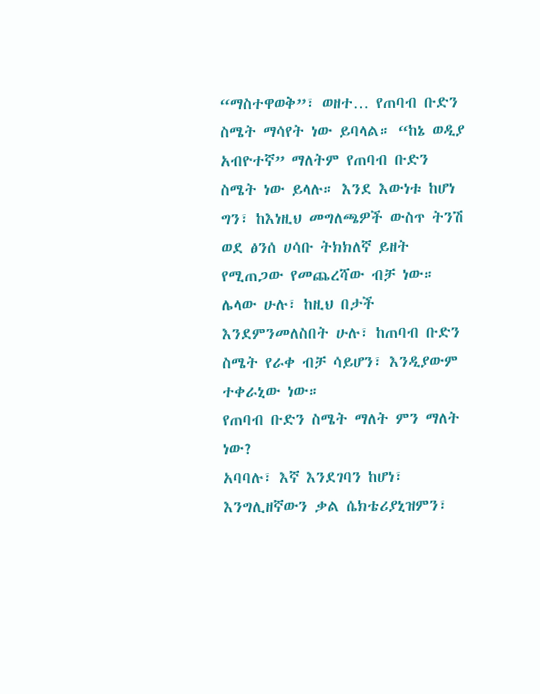“ማስተዋወቅ”፣ ወዘተ… የጠባብ ቡድን ስሜት ማሳየት ነው ይባላል። “ከኔ ወዲያ አብዮተኛ” ማለትም የጠባብ ቡድን ስሜት ነው ይላሉ። እንደ እውነቱ ከሆነ ግን፣ ከእነዚህ መግለጫዎች ውስጥ ትንሽ ወደ ፅንሰ ሀሳቡ ትክክለኛ ይዘት የሚጠጋው የመጨረሻው ብቻ ነው። ሌላው ሁሉ፣ ከዚህ በታች እንደምንመለስበት ሁሉ፣ ከጠባብ ቡድን ስሜት የራቀ ብቻ ሳይሆን፣ እንዲያውም ተቀራኒው ነው።
የጠባብ ቡድን ስሜት ማለት ምን ማለት ነው?
አባባሉ፣ እኛ እንደገባን ከሆነ፣ እንግሊዘኛውን ቃል ሴክቴሪያኒዝምን፣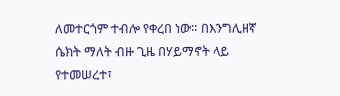ለመተርጎም ተብሎ የቀረበ ነው። በእንግሊዘኛ ሴክት ማለት ብዙ ጊዜ በሃይማኖት ላይ የተመሠረተ፣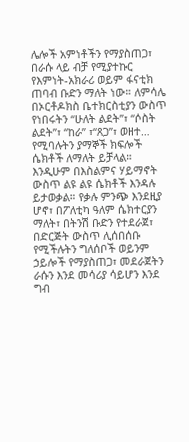ሌሎች አምነቶችን የማያስጠጋ፣ በራሱ ላይ ብቻ የሚያተኩር የእምነት-አክራሪ ወይም ፋናቲክ ጠባብ ቡድን ማለት ነው። ለምሳሌ በኦርቶዶክስ ቤተክርስቲያን ውስጥ የነበሩትን “ሁለት ልደት”፣ “ሶስት ልደት”፣ “ከራ” ፣“ጸጋ”፣ ወዘተ… የሚባሉትን ያማኞች ክፍሎች ሴክቶች ለማለት ይቻላል። እንዲሁም በእስልምና ሃይማኖት ውስጥ ልዩ ልዩ ሴክቶች እንዳሉ ይታወቃል። የቃሉ ምንጭ እንደዚያ ሆኖ፣ በፖለቲካ ዓለም ሴክተርያን ማለት፣ በትንሽ ቡድን የተደራጀ፣ በድርጅት ውስጥ ሊሰበሰቡ የሚችሉትን ግለሰቦች ወይንም ኃይሎች የማያስጠጋ፣ መደራጀትን ራሱን እንደ መሳሪያ ሳይሆን እንደ ግብ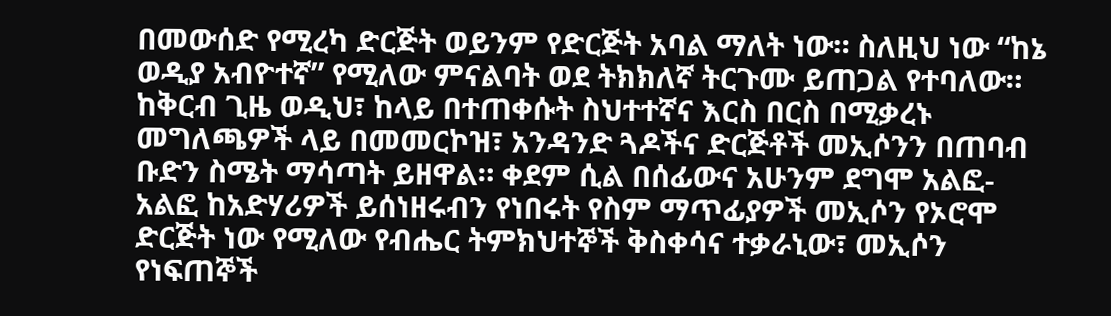በመውሰድ የሚረካ ድርጅት ወይንም የድርጅት አባል ማለት ነው። ስለዚህ ነው “ከኔ ወዲያ አብዮተኛ” የሚለው ምናልባት ወደ ትክክለኛ ትርጉሙ ይጠጋል የተባለው።
ከቅርብ ጊዜ ወዲህ፣ ከላይ በተጠቀሱት ስህተተኛና እርስ በርስ በሚቃረኑ መግለጫዎች ላይ በመመርኮዝ፣ አንዳንድ ጓዶችና ድርጅቶች መኢሶንን በጠባብ ቡድን ስሜት ማሳጣት ይዘዋል። ቀደም ሲል በሰፊውና አሁንም ደግሞ አልፎ-አልፎ ከአድሃሪዎች ይሰነዘሩብን የነበሩት የስም ማጥፊያዎች መኢሶን የኦሮሞ ድርጅት ነው የሚለው የብሔር ትምክህተኞች ቅስቀሳና ተቃራኒው፣ መኢሶን የነፍጠኞች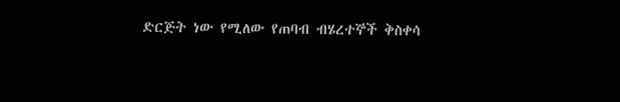ድርጅት ነው የሚለው የጠባብ ብሄረተኞች ቅስቀሳ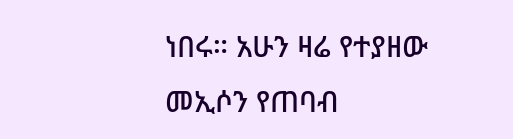ነበሩ። አሁን ዛሬ የተያዘው መኢሶን የጠባብ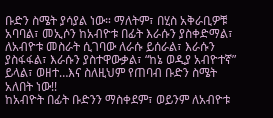ቡድን ስሜት ያሳያል ነው። ማለትም፣ በሂስ አቅራቢዎቹ አባባል፣ መኢሶን ከአብዮቱ በፊት እራሱን ያስቀድማል፣ ለአብዮቱ መስራት ሲገባው ለራሱ ይሰራል፣ እራሱን ያስፋፋል፣ እራሱን ያስተዋውቃል፣ “ከኔ ወዲያ አብዮተኛ” ይላል፣ ወዘተ…እና ስለዚህም የጠባብ ቡድን ስሜት አለበት ነው!!
ከአብዮት በፊት ቡድንን ማስቀደም፣ ወይንም ለአብዮቱ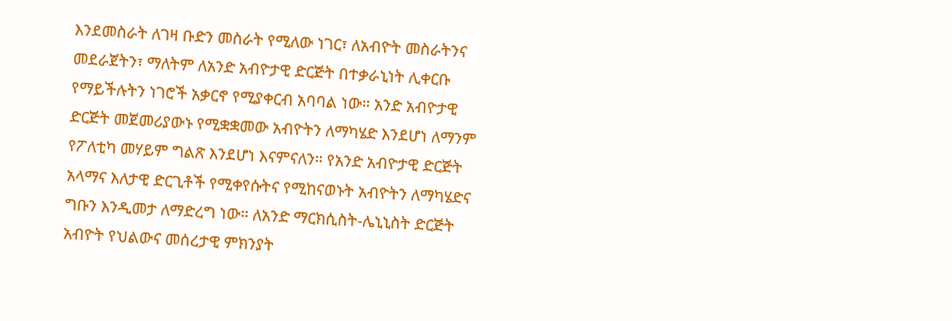እንደመስራት ለገዛ ቡድን መስራት የሚለው ነገር፣ ለአብዮት መስራትንና መደራጀትን፣ ማለትም ለአንድ አብዮታዊ ድርጅት በተቃራኒነት ሊቀርቡ የማይችሉትን ነገሮች አቃርኖ የሚያቀርብ አባባል ነው። አንድ አብዮታዊ ድርጅት መጀመሪያውኑ የሚቋቋመው አብዮትን ለማካሄድ እንደሆነ ለማንም የፖለቲካ መሃይም ግልጽ እንደሆነ እናምናለን። የአንድ አብዮታዊ ድርጅት አላማና እለታዊ ድርጊቶች የሚቀየሱትና የሚከናወኑት አብዮትን ለማካሄድና ግቡን እንዲመታ ለማድረግ ነው። ለአንድ ማርክሲስት-ሌኒኒስት ድርጅት አብዮት የህልውና መሰረታዊ ምክንያት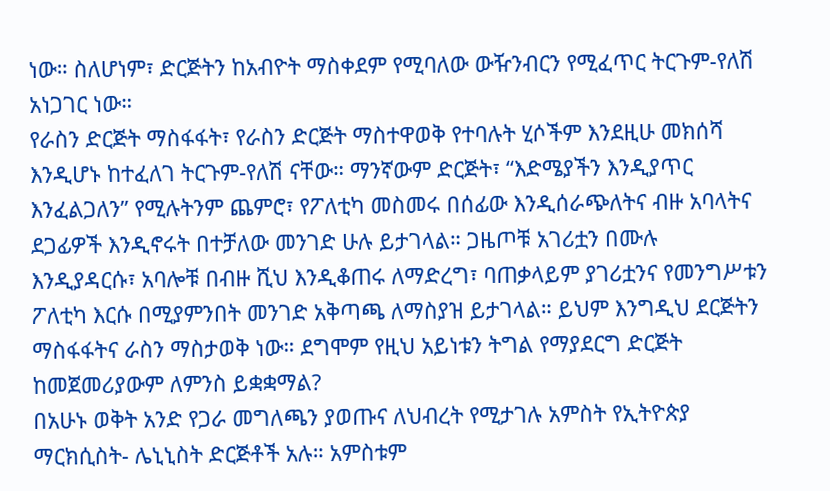ነው። ስለሆነም፣ ድርጅትን ከአብዮት ማስቀደም የሚባለው ውዥንብርን የሚፈጥር ትርጉም-የለሽ አነጋገር ነው።
የራስን ድርጅት ማስፋፋት፣ የራስን ድርጅት ማስተዋወቅ የተባሉት ሂሶችም እንደዚሁ መክሰሻ እንዲሆኑ ከተፈለገ ትርጉም-የለሽ ናቸው። ማንኛውም ድርጅት፣ “እድሜያችን እንዲያጥር እንፈልጋለን” የሚሉትንም ጨምሮ፣ የፖለቲካ መስመሩ በሰፊው እንዲሰራጭለትና ብዙ አባላትና ደጋፊዎች እንዲኖሩት በተቻለው መንገድ ሁሉ ይታገላል። ጋዜጦቹ አገሪቷን በሙሉ እንዲያዳርሱ፣ አባሎቹ በብዙ ሺህ እንዲቆጠሩ ለማድረግ፣ ባጠቃላይም ያገሪቷንና የመንግሥቱን ፖለቲካ እርሱ በሚያምንበት መንገድ አቅጣጫ ለማስያዝ ይታገላል። ይህም እንግዲህ ደርጅትን ማስፋፋትና ራስን ማስታወቅ ነው። ደግሞም የዚህ አይነቱን ትግል የማያደርግ ድርጅት ከመጀመሪያውም ለምንስ ይቋቋማል?
በአሁኑ ወቅት አንድ የጋራ መግለጫን ያወጡና ለህብረት የሚታገሉ አምስት የኢትዮጵያ ማርክሲስት- ሌኒኒስት ድርጅቶች አሉ። አምስቱም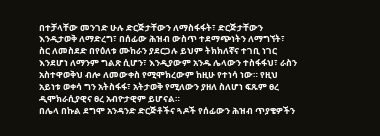በተቻላቸው መንገድ ሁሉ ድርጅታቸውን ለማስፋፋት፣ ድርጅታቸውን እንዲታወቅ ለማድረግ፣ በሰፊው ሕዝብ ውስጥ ተደማጭነትን ለማግኘት፣ ስር ለመስደድ በየዕለቱ ሙከራን ያደርጋሉ ይህም ትክክለኛና ተገቢ ነገር እንደሆነ ለማንም ግልጽ ሲሆን፣ እንዲያውም አንዱ ሌላውን ተስፋፋህ፣ ራስን አስተዋወቅህ ብሎ ለመውቀስ የሚሞክረውም ከዚሁ የተነሳ ነው። የዚህ አይነቱ ወቀሳ ግን አትስፋፋ፣ አትታወቅ የሚለውን ያዘለ ስለሆነ ፍጹም ፀረ ዲሞክራሲያዊና ፀረ አብዮታዊም ይሆናል።
በሌላ በኩል ደግሞ አንዳንድ ድርጅቶችና ጓዶች የሰፊውን ሕዝብ ጥያቄዎችን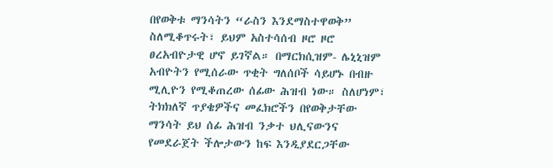በየወቅቱ ማንሳትን “ራስን እንደማስተዋወቅ” ስለሚቆጥሩት፣ ይህም አስተሳሰብ ዞሮ ዞሮ ፀረአብዮታዊ ሆኖ ይገኛል። በማርክሲዝም- ሌኒኒዝም አብዮትን የሚሰራው ጥቂት ግለሰቦች ሳይሆኑ በብዙ ሚሊዮን የሚቆጠረው ሰፊው ሕዝብ ነው። ስለሆነም፣ ትክክለኛ ጥያቄዎችና መፈክሮችን በየወቅታቸው ማንሳት ይህ ሰፊ ሕዝብ ንቃተ ህሊናውንና የመደራጀት ችሎታውን ከፍ እንዲያደርጋቸው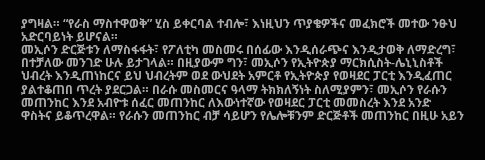ያግዛል። “የራስ ማስተዋወቅ” ሂስ ይቀርባል ተብሎ፣ እነዚህን ጥያቄዎችና መፈክሮች መተው ንፁህ አድርባይነት ይሆናል።
መኢሶን ድርጅቱን ለማስፋፋት፣ የፖለቲካ መስመሩ በሰፊው እንዲሰራጭና እንዲታወቅ ለማድረግ፣ በተቻለው መንገድ ሁሉ ይታገላል። በዚያውም ግን፣ መኢሶን የኢትዮጵያ ማርክሲስት-ሌኒኒስቶች ህብረት እንዲጠነከርና ይህ ህብረትም ወደ ውህደት አምርቶ የኢትዮጵያ የወዛደር ፓርቲ እንዲፈጠር ያልተቆጠበ ጥረት ያደርጋል። በራሱ መስመርና ዓላማ ትክክለኝነት ስለሚያምን፣ መኢሶን የራሱን መጠንከር እንደ አብዮቱ ሰፈር መጠንከር ለእውነተኛው የወዛደር ፓርቲ መመስረት እንደ አንድ ዋስትና ይቆጥረዋል። የራሱን መጠንከር ብቻ ሳይሆን የሌሎቹንም ድርጅቶች መጠንከር በዚሁ አይን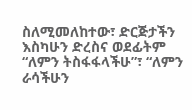ስለሚመለከተው፣ ድርጅታችን እስካሁን ድረስና ወደፊትም “ለምን ትስፋፋላችሁ”፣ “ለምን ራሳችሁን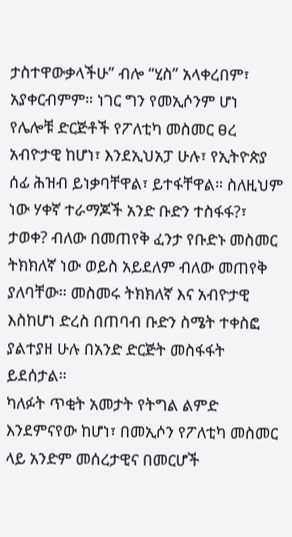ታስተዋውቃላችሁ” ብሎ “ሂስ” አላቀረበም፣ አያቀርብምም። ነገር ግን የመኢሶንም ሆነ የሌሎቹ ድርጅቶች የፖለቲካ መስመር ፀረ አብዮታዊ ከሆነ፣ እንደኢህአፓ ሁሉ፣ የኢትዮጵያ ሰፊ ሕዝብ ይነቃባቸዋል፣ ይተፋቸዋል። ስለዚህም ነው ሃቀኛ ተራማጆች አንድ ቡድን ተስፋፋ?፣ ታወቀ? ብለው በመጠየቅ ፈንታ የቡድኑ መስመር ትክክለኛ ነው ወይስ አይደለም ብለው መጠየቅ ያለባቸው። መስመሩ ትክክለኛ እና አብዮታዊ እስከሆነ ድረስ በጠባብ ቡድን ስሜት ተቀስፎ ያልተያዘ ሁሉ በአንድ ድርጅት መስፋፋት ይደሰታል።
ካለፉት ጥቂት አመታት የትግል ልምድ እንደምናየው ከሆነ፣ በመኢሶን የፖለቲካ መስመር ላይ አንድም መሰረታዊና በመርሆች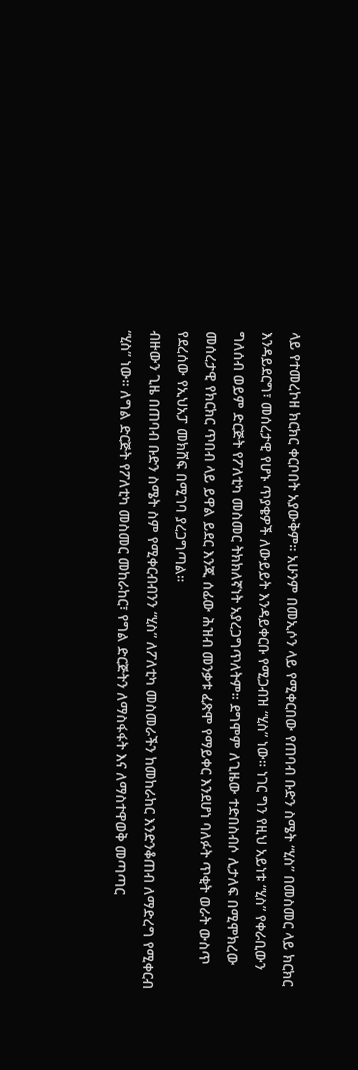ላይ የተመረኮዘ ክርክር ቀርቦበት አያውቅም። አሁንም በመኢሶን ላይ የሚቀርበው የጠባብ ቡድን ስሜት “ሂስ” በመስመር ላይ ክርክር እንዳይደርግ፣ መሰረታዊ የሆኑ ጥያቄዎች ለውይይት እንዳይቀርቡ የሚጋብዝ “ሂስ” ነው። ነገር ግን የዚህ አይነቱ “ሂስ” የቀራቢውን ግለሰብ ወይም ድርጅት የፖለቲካ መስመር ትክክለኛነት አያረጋግጥለትም። ደግሞም ለጊዜው ተድበስብሶ ሊታለፍ በሚሞክረው መሰረታዊ የክርክር ጥበብ ላይ ይዋል ይደር እንጂ ሰፊው ሕዝብ መንቃቱ ፈጽሞ የማይቀር እንደሆነ ባለፉት ጥቂት ወራት ውስጥ የደረሰው የኢህአፓ መክሸፍ በሚገባ ያረጋግጣል።
ብዙውን ጊዜ በጠባብ ቡድን ስሜት ስም የሚቀርብብንን “ሂስ” ለፖለቲካ መስመራችን ከመከራከር እንድንቆጠብ ለማድረግ የሚቀርብ “ሂስ” ነው። ለግል ድርጅት የፖለቲካ መስመር መከራከር፣ የግል ድርጅትን ለማስፋፋት እና ለማስተዋወቅ መጣጣር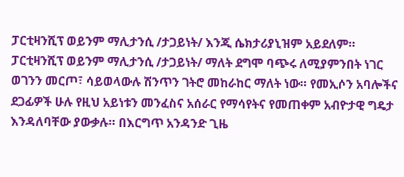ፓርቲዛንሺፕ ወይንም ማሊታንሲ /ታጋይነት/ እንጂ ሴክታሪያኒዝም አይደለም። ፓርቲዛንሺፕ ወይንም ማሊታንሲ /ታጋይነት/ ማለት ደግሞ ባጭሩ ለሚያምንበት ነገር ወገንን መርጦ፣ ሳይወላውሉ ሽንጥን ገትሮ መከራከር ማለት ነው። የመኢሶን አባሎችና ደጋፊዎች ሁሉ የዚህ አይነቱን መንፈስና አሰራር የማሳየትና የመጠቀም አብዮታዊ ግዴታ እንዳለባቸው ያውቃሉ። በእርግጥ አንዳንድ ጊዜ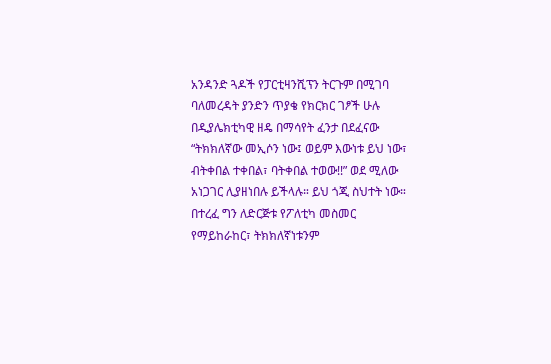አንዳንድ ጓዶች የፓርቲዛንሺፕን ትርጉም በሚገባ ባለመረዳት ያንድን ጥያቄ የክርክር ገፆች ሁሉ በዲያሌክቲካዊ ዘዴ በማሳየት ፈንታ በደፈናው “ትክክለኛው መኢሶን ነው፤ ወይም እውነቱ ይህ ነው፣ ብትቀበል ተቀበል፣ ባትቀበል ተወው!!” ወደ ሚለው አነጋገር ሊያዘነበሉ ይችላሉ። ይህ ጎጂ ስህተት ነው። በተረፈ ግን ለድርጅቱ የፖለቲካ መስመር የማይከራከር፣ ትክክለኛነቱንም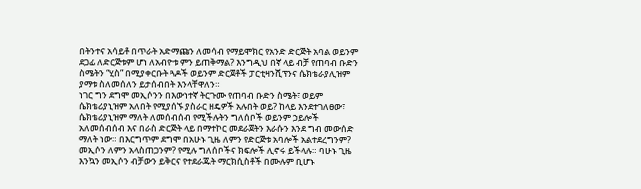በትንተና አሳይቶ በጥራት አድማጩን ለመሳብ የማይሞክር የአንድ ድርጅት አባል ወይንም ደጋፊ ለድርጅቱም ሆነ ለአብዮቱ ምን ይጠቅማል? እንግዲህ በኛ ላይ ብቻ የጠባብ ቡድን ስሜትን “ሂስ” በሚያቀርቡት ጓዶች ወይንም ድርጀቶች ፓርቲዛንሺፕንና ሴክቴራያሊዝም ያማቱ ስለመሰለን ይታሰብበት እንላቸዋለን።
ነገር ግን ደግሞ መኢሶንን በእውነተኛ ትርጉሙ የጠባብ ቡድን ስሜት፣ ወይም ሴክቴሪያኒዝም አለበት የሚያሰኙ ያስራር ዘዴዎች አሉበት ወይ? ከላይ እንደተገለፀው፣ ሴክቴሪያኒዝም ማለት ለመሰብሰብ የሚችሉትን ግለሰቦች ወይንም ኃይሎች አለመሰብሰብ እና በራስ ድርጅት ላይ በማተኮር መደራጀትን እራሱን እንደ ግብ መውሰድ ማለት ነው። በእርግጥም ደግሞ በአሁኑ ጊዜ ለምን የድርጅቱ አባሎች አልተደረግንም? መኢሶን ለምን አላስጠጋንም? የሚሉ ግለሰቦችና ክፍሎች ሊኖሩ ይችላሉ። ባሁኑ ጊዜ እንኳን መኢሶን ብቻውን ይቅርና የተደራጁት ማርክሲስቶች በሙሉም ቢሆኑ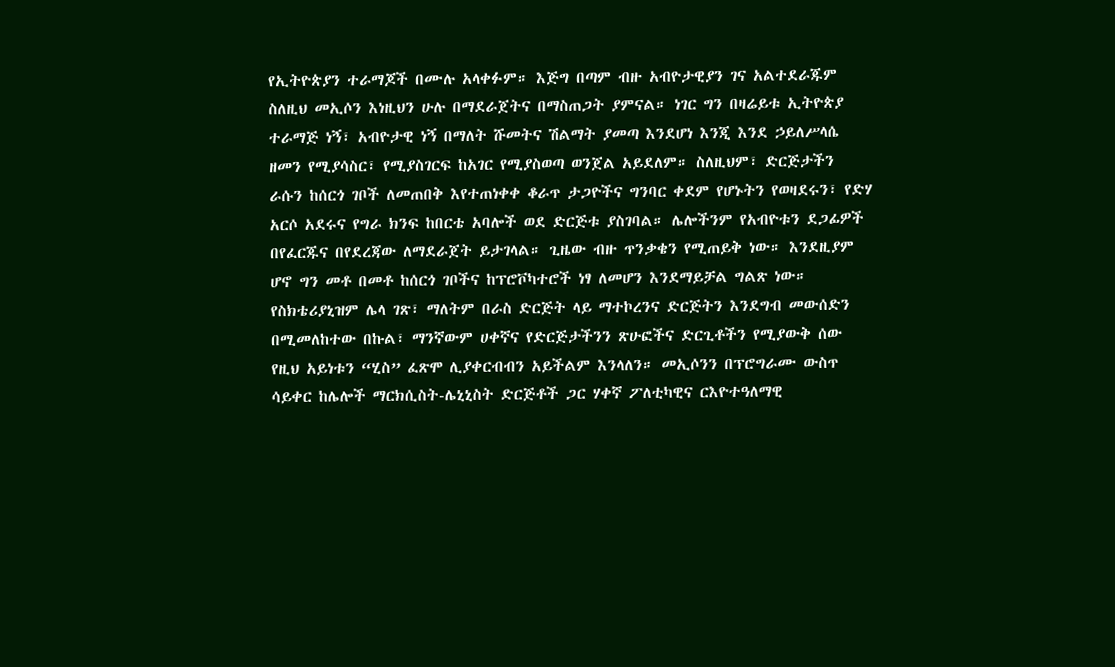የኢትዮጵያን ተራማጆች በሙሉ አላቀፉም። እጅግ በጣም ብዙ አብዮታዊያን ገና አልተደራጁም ስለዚህ መኢሶን እነዚህን ሁሉ በማደራጀትና በማስጠጋት ያምናል። ነገር ግን በዛሬይቱ ኢትዮጵያ ተራማጅ ነኝ፣ አብዮታዊ ነኝ በማለት ሹመትና ሽልማት ያመጣ እንደሆነ እንጂ እንደ ኃይለሥላሴ ዘመን የሚያሳስር፣ የሚያስገርፍ ከአገር የሚያስወጣ ወንጀል አይደለም። ስለዚህም፣ ድርጅታችን ራሱን ከሰርጎ ገቦች ለመጠበቅ እየተጠነቀቀ ቆራጥ ታጋዮችና ግንባር ቀደም የሆኑትን የወዛደሩን፣ የድሃ አርሶ አደሩና የግራ ክንፍ ከበርቴ አባሎች ወደ ድርጅቱ ያስገባል። ሌሎችንም የአብዮቱን ደጋፊዎች በየፈርጁና በየደረጃው ለማደራጀት ይታገላል። ጊዜው ብዙ ጥንቃቄን የሚጠይቅ ነው። እንደዚያም ሆኖ ግን መቶ በመቶ ከሰርጎ ገቦችና ከፕሮቮካተሮች ነፃ ለመሆን እንደማይቻል ግልጽ ነው።
የስክቴሪያኒዝም ሌላ ገጽ፣ ማለትም በራስ ድርጅት ላይ ማተኮረንና ድርጅትን እንደግብ መውሰድን በሚመለከተው በኩል፣ ማንኛውም ሀቀኛና የድርጅታችንን ጽሁፎችና ድርጊቶችን የሚያውቅ ሰው የዚህ አይነቱን “ሂስ” ፈጽሞ ሊያቀርብብን አይችልም እንላለን። መኢሶንን በፕሮግራሙ ውስጥ ሳይቀር ከሌሎች ማርክሲስት-ሌኒኒስት ድርጅቶች ጋር ሃቀኛ ፖለቲካዊና ርእዮተዓለማዊ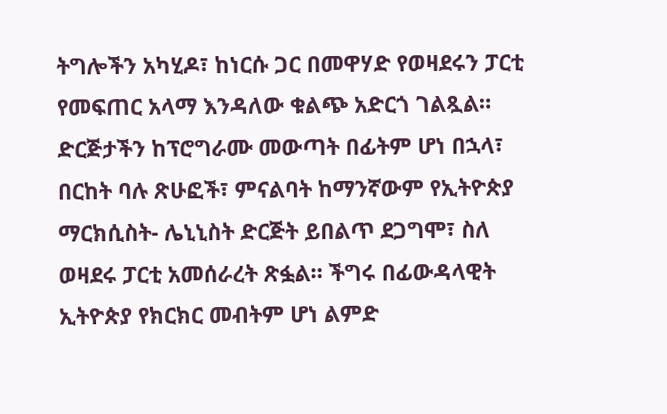ትግሎችን አካሂዶ፣ ከነርሱ ጋር በመዋሃድ የወዛደሩን ፓርቲ የመፍጠር አላማ እንዳለው ቁልጭ አድርጎ ገልጿል። ድርጅታችን ከፕሮግራሙ መውጣት በፊትም ሆነ በኋላ፣ በርከት ባሉ ጽሁፎች፣ ምናልባት ከማንኛውም የኢትዮጵያ ማርክሲስት- ሌኒኒስት ድርጅት ይበልጥ ደጋግሞ፣ ስለ ወዛደሩ ፓርቲ አመሰራረት ጽፏል። ችግሩ በፊውዳላዊት ኢትዮጵያ የክርክር መብትም ሆነ ልምድ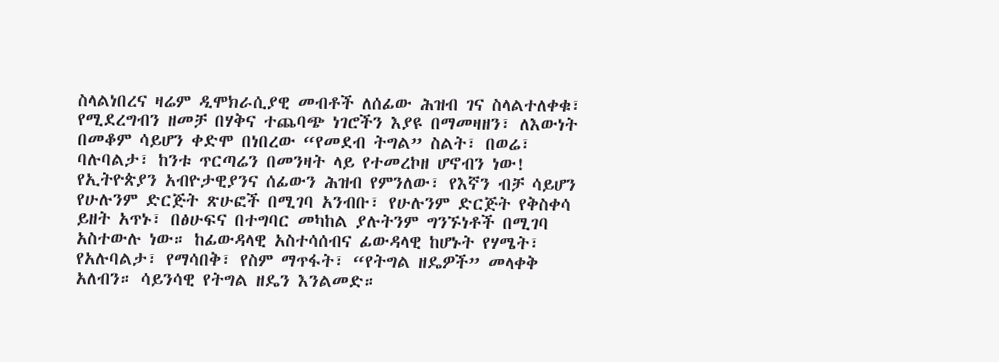ስላልነበረና ዛሬም ዲሞክራሲያዊ መብቶች ለሰፊው ሕዝብ ገና ስላልተለቀቁ፣ የሚደረግብን ዘመቻ በሃቅና ተጨባጭ ነገሮችን እያዩ በማመዛዘን፣ ለእውነት በመቆም ሳይሆን ቀድሞ በነበረው “የመደብ ትግል” ስልት፣ በወሬ፣ ባሉባልታ፣ ከንቱ ጥርጣሬን በመንዛት ላይ የተመረኮዘ ሆኖብን ነው! የኢትዮጵያን አብዮታዊያንና ሰፊውን ሕዝብ የምንለው፣ የእኛን ብቻ ሳይሆን የሁሉንም ድርጅት ጽሁፎች በሚገባ አንብቡ፣ የሁሉንም ድርጅት የቅስቀሳ ይዘት አጥኑ፣ በፅሁፍና በተግባር መካከል ያሉትንም ግንኙነቶች በሚገባ አስተውሉ ነው። ከፊውዳላዊ አስተሳሰብና ፊውዳላዊ ከሆኑት የሃሜት፣ የአሉባልታ፣ የማሳበቅ፣ የስም ማጥፋት፣ “የትግል ዘዴዎች” መላቀቅ አለብን። ሳይንሳዊ የትግል ዘዴን እንልመድ።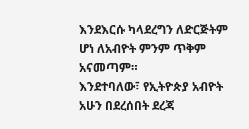እንደእርሱ ካላደረግን ለድርጅትም ሆነ ለአብዮት ምንም ጥቅም አናመጣም።
እንደተባለው፣ የኢትዮጵያ አብዮት አሁን በደረሰበት ደረጃ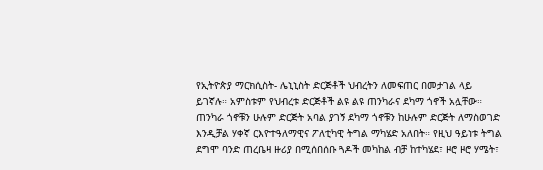የኢትዮጵያ ማርክሲስት- ሌኒኒስት ድርጅቶች ህብረትን ለመፍጠር በመታገል ላይ ይገኛሉ። አምስቱም የህብረቱ ድርጅቶች ልዩ ልዩ ጠንካራና ደካማ ጎኖች አሏቸው። ጠንካራ ጎኖቹን ሁሉም ድርጅት አባል ያገኝ ደካማ ጎኖቹን ከሁሉም ድርጅት ለማስወገድ እንዲቻል ሃቀኛ ርእዮተዓለማዊና ፖለቲካዊ ትግል ማካሄድ አለበት። የዚህ ዓይነቱ ትግል ደግሞ ባንድ ጠረቤዛ ዙሪያ በሚሰበሰቡ ጓዶች መካከል ብቻ ከተካሄደ፣ ዞሮ ዞሮ ሃሜት፣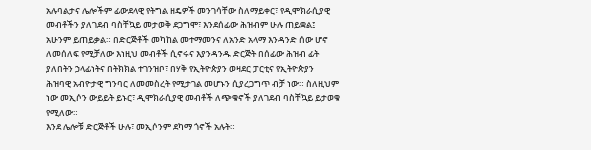አሉባልታና ሌሎችም ፊውደላዊ የትግል ዘዴዎች መንገሳቸው ስለማይቀር፣ የዲሞክራሲያዊ መብቶችን ያለገደብ ባስቸኳይ መታወቅ ደጋግሞ፣ እንደሰፊው ሕዝብም ሁሉ ጠይቋል፤ አሁንም ይጠይቃል። በድርጅቶች መካከል መተማመንና ለአንድ አላማ እንዳንድ ሰው ሆኖ ለመሰለፍ የሚቻለው እነዚህ መብቶች ሲኖሩና እያንዳንዱ ድርጅት በሰፊው ሕዝብ ፊት ያለበትን ኃላፊነትና በትክክል ተገንዝቦ፣ በሃቅ የኢትዮጵያን ወዛደር ፓርቲና የኢትዮጵያን ሕዝባዊ አብዮታዊ ግንባር ለመመስረት የሚታገል መሆኑን ሲያረጋግጥ ብቻ ነው። ስለዚህም ነው መኢሶን ውይይት ይኑር፣ ዲሞክራሲያዊ መብቶች ለጭቁኖች ያለገደብ ባስቸኳይ ይታወቁ የሚለው።
እንደ ሌሎቹ ድርጅቶች ሁሉ፣ መኢሶንም ደካማ ጎኖች አሉት።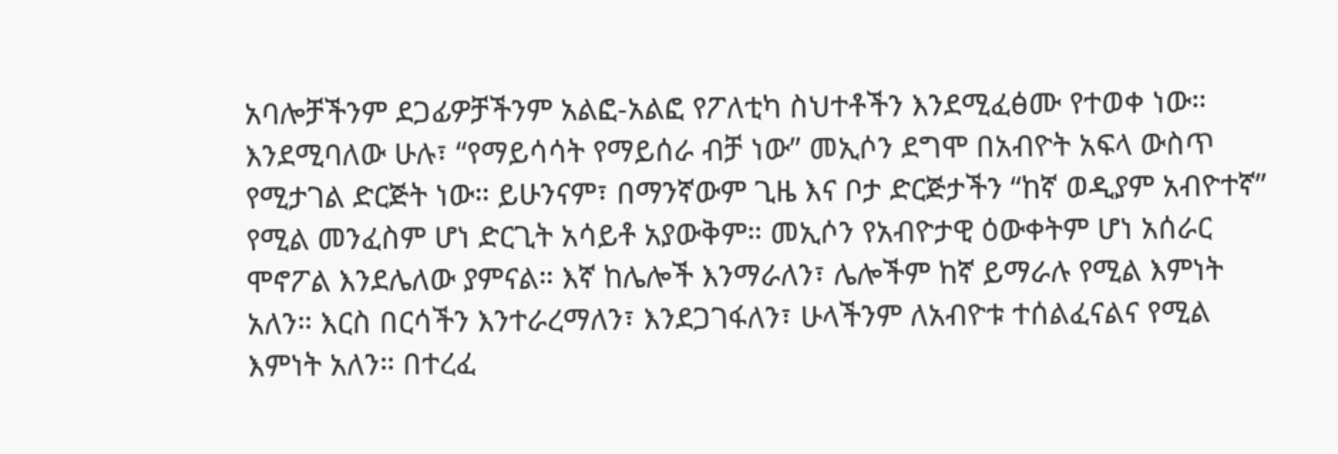አባሎቻችንም ደጋፊዎቻችንም አልፎ-አልፎ የፖለቲካ ስህተቶችን እንደሚፈፅሙ የተወቀ ነው። እንደሚባለው ሁሉ፣ “የማይሳሳት የማይሰራ ብቻ ነው” መኢሶን ደግሞ በአብዮት አፍላ ውስጥ የሚታገል ድርጅት ነው። ይሁንናም፣ በማንኛውም ጊዜ እና ቦታ ድርጅታችን “ከኛ ወዲያም አብዮተኛ” የሚል መንፈስም ሆነ ድርጊት አሳይቶ አያውቅም። መኢሶን የአብዮታዊ ዕውቀትም ሆነ አሰራር ሞኖፖል እንደሌለው ያምናል። እኛ ከሌሎች እንማራለን፣ ሌሎችም ከኛ ይማራሉ የሚል እምነት አለን። እርስ በርሳችን እንተራረማለን፣ እንደጋገፋለን፣ ሁላችንም ለአብዮቱ ተሰልፈናልና የሚል እምነት አለን። በተረፈ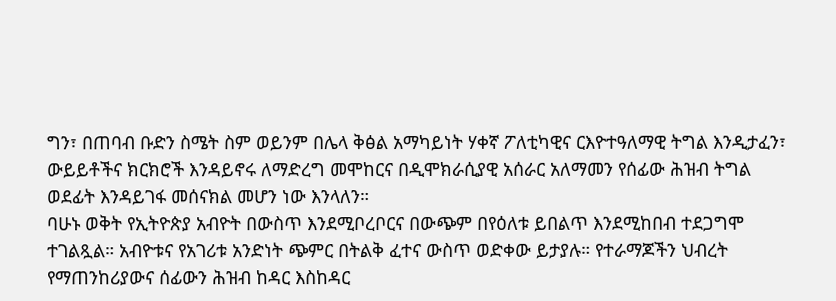ግን፣ በጠባብ ቡድን ስሜት ስም ወይንም በሌላ ቅፅል አማካይነት ሃቀኛ ፖለቲካዊና ርእዮተዓለማዊ ትግል እንዲታፈን፣ ውይይቶችና ክርክሮች እንዳይኖሩ ለማድረግ መሞከርና በዲሞክራሲያዊ አሰራር አለማመን የሰፊው ሕዝብ ትግል ወደፊት እንዳይገፋ መሰናክል መሆን ነው እንላለን።
ባሁኑ ወቅት የኢትዮጵያ አብዮት በውስጥ እንደሚቦረቦርና በውጭም በየዕለቱ ይበልጥ እንደሚከበብ ተደጋግሞ ተገልጿል። አብዮቱና የአገሪቱ አንድነት ጭምር በትልቅ ፈተና ውስጥ ወድቀው ይታያሉ። የተራማጆችን ህብረት የማጠንከሪያውና ሰፊውን ሕዝብ ከዳር እስከዳር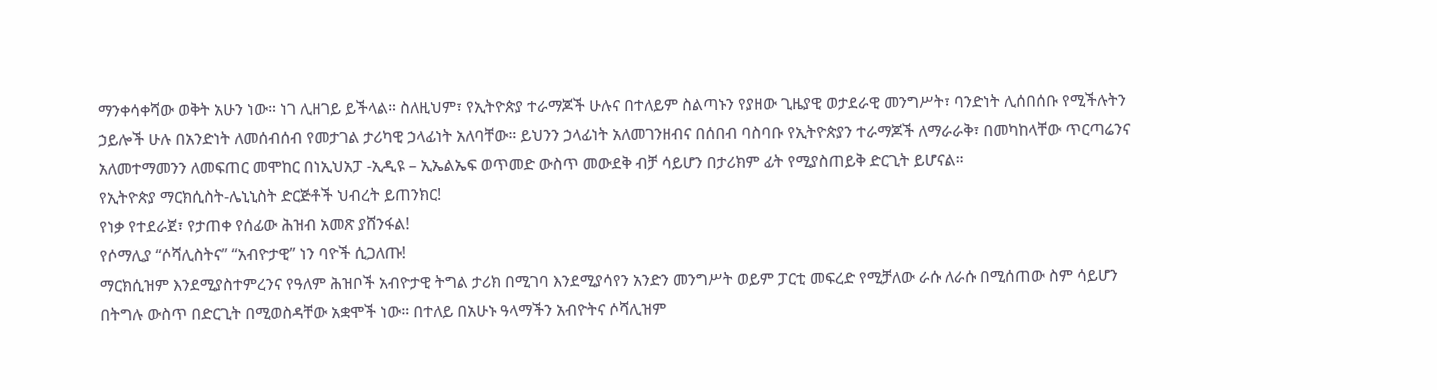ማንቀሳቀሻው ወቅት አሁን ነው። ነገ ሊዘገይ ይችላል። ስለዚህም፣ የኢትዮጵያ ተራማጆች ሁሉና በተለይም ስልጣኑን የያዘው ጊዜያዊ ወታደራዊ መንግሥት፣ ባንድነት ሊሰበሰቡ የሚችሉትን ኃይሎች ሁሉ በአንድነት ለመሰብሰብ የመታገል ታሪካዊ ኃላፊነት አለባቸው። ይህንን ኃላፊነት አለመገንዘብና በሰበብ ባስባቡ የኢትዮጵያን ተራማጆች ለማራራቅ፣ በመካከላቸው ጥርጣሬንና አለመተማመንን ለመፍጠር መሞከር በነኢህአፓ -ኢዲዩ – ኢኤልኤፍ ወጥመድ ውስጥ መውደቅ ብቻ ሳይሆን በታሪክም ፊት የሚያስጠይቅ ድርጊት ይሆናል።
የኢትዮጵያ ማርክሲስት-ሌኒኒስት ድርጅቶች ህብረት ይጠንክር!
የነቃ የተደራጀ፣ የታጠቀ የሰፊው ሕዝብ አመጽ ያሸንፋል!
የሶማሊያ “ሶሻሊስትና” “አብዮታዊ” ነን ባዮች ሲጋለጡ!
ማርክሲዝም እንደሚያስተምረንና የዓለም ሕዝቦች አብዮታዊ ትግል ታሪክ በሚገባ እንደሚያሳየን አንድን መንግሥት ወይም ፓርቲ መፍረድ የሚቻለው ራሱ ለራሱ በሚሰጠው ስም ሳይሆን በትግሉ ውስጥ በድርጊት በሚወስዳቸው አቋሞች ነው። በተለይ በአሁኑ ዓላማችን አብዮትና ሶሻሊዝም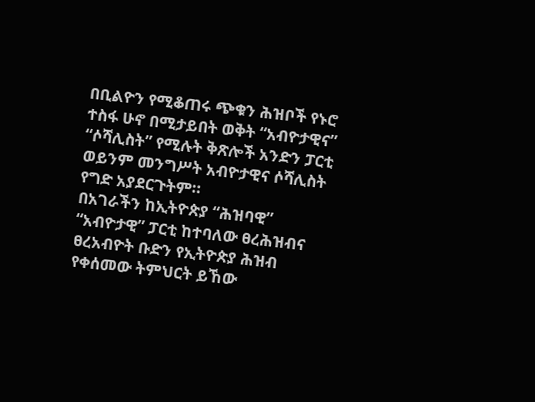በቢልዮን የሚቆጠሩ ጭቁን ሕዝቦች የኑሮ ተስፋ ሁኖ በሚታይበት ወቅት “አብዮታዊና” “ሶሻሊስት” የሚሉት ቅጽሎች አንድን ፓርቲ ወይንም መንግሥት አብዮታዊና ሶሻሊስት የግድ አያደርጉትም።
በአገራችን ከኢትዮጵያ “ሕዝባዊ” “አብዮታዊ” ፓርቲ ከተባለው ፀረሕዝብና ፀረአብዮት ቡድን የኢትዮጵያ ሕዝብ የቀሰመው ትምህርት ይኸው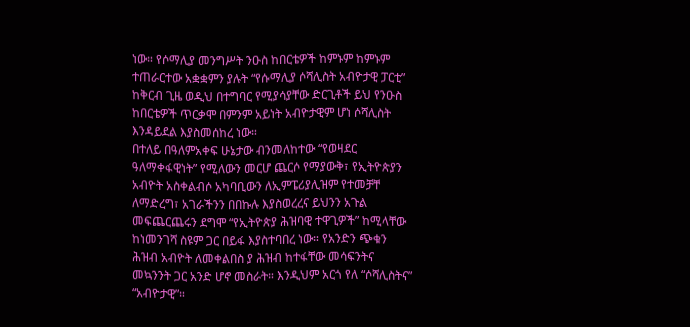ነው። የሶማሊያ መንግሥት ንዑስ ከበርቴዎች ከምኑም ከምኑም ተጠራርተው አቋቋምን ያሉት “የሱማሊያ ሶሻሊስት አብዮታዊ ፓርቲ” ከቅርብ ጊዜ ወዲህ በተግባር የሚያሳያቸው ድርጊቶች ይህ የንዑስ ከበርቴዎች ጥርቃሞ በምንም አይነት አብዮታዊም ሆነ ሶሻሊስት እንዳይደል እያስመሰከረ ነው።
በተለይ በዓለምአቀፍ ሁኔታው ብንመለከተው “የወዛደር ዓለማቀፋዊነት” የሚለውን መርሆ ጨርሶ የማያውቅ፣ የኢትዮጵያን አብዮት አስቀልብሶ አካባቢውን ለኢምፔሪያሊዝም የተመቻቸ ለማድረግ፣ አገራችንን በበኩሉ እያስወረረና ይህንን አጉል መፍጨርጨሩን ደግሞ “የኢትዮጵያ ሕዝባዊ ተዋጊዎች” ከሚላቸው ከነመንገሻ ስዩም ጋር በይፋ እያስተባበረ ነው። የአንድን ጭቁን ሕዝብ አብዮት ለመቀልበስ ያ ሕዝብ ከተፋቸው መሳፍንትና መኳንንት ጋር አንድ ሆኖ መስራት። እንዲህም አርጎ የለ “ሶሻሊስትና” “አብዮታዊ”።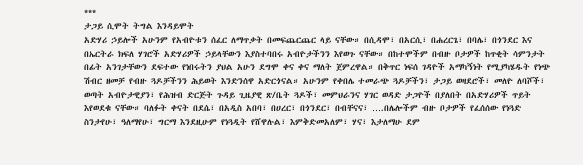***
ታጋይ ሲሞት ትግል እንዳይሞት
አድሃሪ ኃይሎች አሁንም የአብዮቱን ሰፈር ለማጥቃት በመፍጨርጨር ላይ ናቸው። በሲዳሞ፣ በአርሲ፣ በሐረርጌ፣ በባሌ፣ በጎንደር እና በኤርትራ ክፍለ ሃገሮች አድሃሪዎች ኃይላቸውን እያስተባበሩ አብዮታችንን እየወጉ ናቸው። በከተሞችም በብዙ ቦታዎች ከጥቂት ሳምንታት በፊት አንገታቸውን ደፍተው የነበሩትን ያህል አሁን ደግሞ ቀና ቀና ማለት ጀምረዋል። በቅጥር ነፍሰ ገዳዮች አማካኝነት የሚያካሄዱት የነጭ ሽብር ዘመቻ የብዙ ጓዶቻችንን ሕይወት እንድንሰዋ አድርጎናል። አሁንም የቀበሌ ተመራጭ ጓዶቻችን፣ ታጋይ ወዛደሮች፣ መለዮ ለባሾች፣ ወጣት አብዮታዊያን፣ የሕዝብ ድርጅት ጉዳይ ጊዜያዊ ጽ/ቤት ጓዶች፣ መምህራንና ሃገር ወዳድ ታጋዮች በያለበት በአድሃሪዎች ጥይት እየወደቁ ናቸው። ባለፉት ቀናት በደሴ፣ በአዲስ አበባ፣ በሀረር፣ በጎንደር፣ በብቸናና፣ ….በሌሎችም ብዙ ቦታዎች የፈሰሰው የነጓድ ስንታየሁ፣ ዓለማየሁ፣ ግርማ እንደዚሁም የነጓዲት የሸዋሉል፣ እምቅድመአለም፣ ሃና፣ እታለማሁ ደም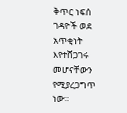ቅጥር ነፍሰ ገዳዮች ወደ አጥቂነት እየተሸጋገሩ መሆናቸውን የሚያረጋግጥ ነው።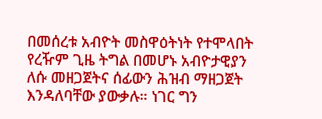በመሰረቱ አብዮት መስዋዕትነት የተሞላበት የረዥም ጊዜ ትግል በመሆኑ አብዮታዊያን ለሱ መዘጋጀትና ሰፊውን ሕዝብ ማዘጋጀት እንዳለባቸው ያውቃሉ። ነገር ግን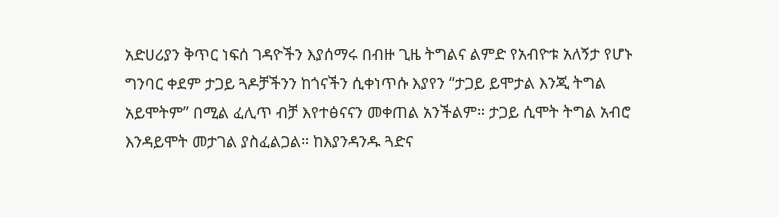አድሀሪያን ቅጥር ነፍሰ ገዳዮችን እያሰማሩ በብዙ ጊዜ ትግልና ልምድ የአብዮቱ አለኝታ የሆኑ ግንባር ቀደም ታጋይ ጓዶቻችንን ከጎናችን ሲቀነጥሱ እያየን “ታጋይ ይሞታል እንጂ ትግል አይሞትም” በሚል ፈሊጥ ብቻ እየተፅናናን መቀጠል አንችልም። ታጋይ ሲሞት ትግል አብሮ እንዳይሞት መታገል ያስፈልጋል። ከእያንዳንዱ ጓድና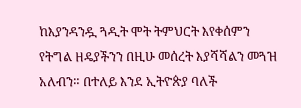ከእያንዳንዷ ጓዲት ሞት ትምህርት እየቀሰምን የትግል ዘዴያችንን በዚሁ መሰረት እያሻሻልን መጓዝ አለብን። በተለይ እንደ ኢትዮጵያ ባለች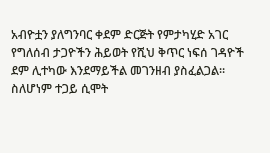አብዮቷን ያለግንባር ቀደም ድርጅት የምታካሂድ አገር የግለሰብ ታጋዮችን ሕይወት የሺህ ቅጥር ነፍሰ ገዳዮች ደም ሊተካው እንደማይችል መገንዘብ ያስፈልጋል።
ስለሆነም ተጋይ ሲሞት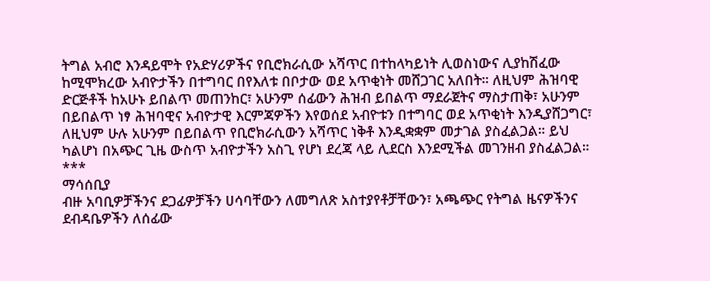ትግል አብሮ እንዳይሞት የአድሃሪዎችና የቢሮክራሲው አሻጥር በተከላካይነት ሊወስነውና ሊያከሽፈው ከሚሞክረው አብዮታችን በተግባር በየእለቱ በቦታው ወደ አጥቂነት መሸጋገር አለበት። ለዚህም ሕዝባዊ ድርጅቶች ከአሁኑ ይበልጥ መጠንከር፣ አሁንም ሰፊውን ሕዝብ ይበልጥ ማደራጀትና ማስታጠቅ፣ አሁንም በይበልጥ ነፃ ሕዝባዊና አብዮታዊ እርምጃዎችን እየወሰደ አብዮቱን በተግባር ወደ አጥቂነት እንዲያሸጋግር፣ ለዚህም ሁሉ አሁንም በይበልጥ የቢሮክራሲውን አሻጥር ነቅቶ እንዲቋቋም መታገል ያስፈልጋል። ይህ ካልሆነ በአጭር ጊዜ ውስጥ አብዮታችን አስጊ የሆነ ደረጃ ላይ ሊደርስ እንደሚችል መገንዘብ ያስፈልጋል።
***
ማሳሰቢያ
ብዙ አባቢዎቻችንና ደጋፊዎቻችን ሀሳባቸውን ለመግለጽ አስተያየቶቻቸውን፣ አጫጭር የትግል ዜናዎችንና ደብዳቤዎችን ለሰፊው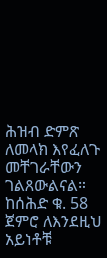ሕዝብ ድምጽ ለመላክ እየፈለጉ መቸገራቸውን ገልጸውልናል። ከሰሕድ ቁ. 58 ጀምሮ ለእንደዚህ አይነቶቹ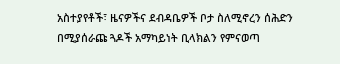አስተያየቶች፣ ዜናዎችና ደብዳቤዎች ቦታ ስለሚኖረን ሰሕድን በሚያሰራጩ ጓዶች አማካይነት ቢላክልን የምናወጣ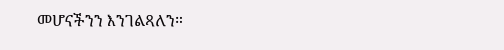መሆናችንን እንገልጻለን።